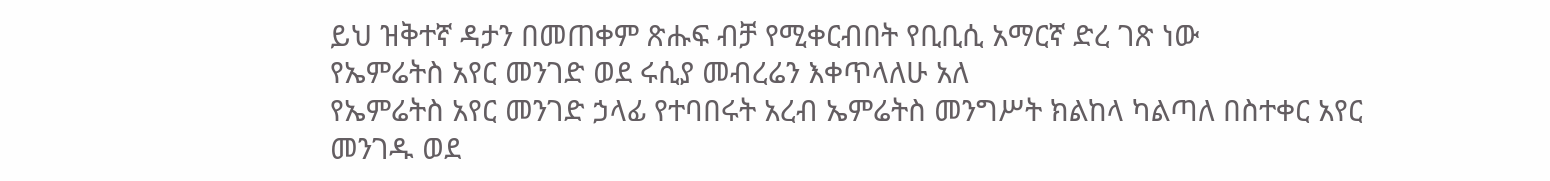ይህ ዝቅተኛ ዳታን በመጠቀም ጽሑፍ ብቻ የሚቀርብበት የቢቢሲ አማርኛ ድረ ገጽ ነው
የኤምሬትስ አየር መንገድ ወደ ሩሲያ መብረሬን እቀጥላለሁ አለ
የኤምሬትስ አየር መንገድ ኃላፊ የተባበሩት አረብ ኤምሬትስ መንግሥት ክልከላ ካልጣለ በስተቀር አየር መንገዱ ወደ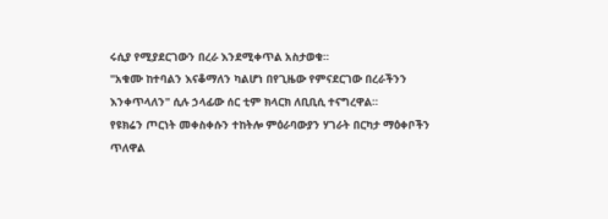ሩሲያ የሚያደርገውን በረራ እንደሚቀጥል አስታወቁ።
"አቁሙ ከተባልን እናቆማለን ካልሆነ በየጊዜው የምናደርገው በረራችንን እንቀጥላለን" ሲሉ ኃላፊው ሰር ቲም ክላርክ ለቢቢሲ ተናግረዋል።
የዩክሬን ጦርነት መቀስቀሱን ተከትሎ ምዕራባውያን ሃገራት በርካታ ማዕቀቦችን ጥለዋል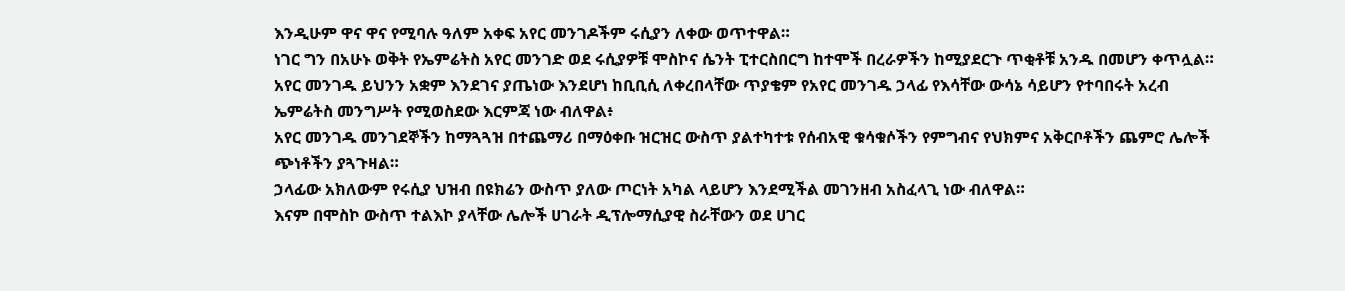እንዲሁም ዋና ዋና የሚባሉ ዓለም አቀፍ አየር መንገዶችም ሩሲያን ለቀው ወጥተዋል።
ነገር ግን በአሁኑ ወቅት የኤምሬትስ አየር መንገድ ወደ ሩሲያዎቹ ሞስኮና ሴንት ፒተርስበርግ ከተሞች በረራዎችን ከሚያደርጉ ጥቂቶቹ አንዱ በመሆን ቀጥሏል።
አየር መንገዱ ይህንን አቋም እንደገና ያጤነው እንደሆነ ከቢቢሲ ለቀረበላቸው ጥያቄም የአየር መንገዱ ኃላፊ የእሳቸው ውሳኔ ሳይሆን የተባበሩት አረብ ኤምሬትስ መንግሥት የሚወስደው እርምጃ ነው ብለዋል፥
አየር መንገዱ መንገደኞችን ከማጓጓዝ በተጨማሪ በማዕቀቡ ዝርዝር ውስጥ ያልተካተቱ የሰብአዊ ቁሳቁሶችን የምግብና የህክምና አቅርቦቶችን ጨምሮ ሌሎች ጭነቶችን ያጓጉዛል።
ኃላፊው አክለውም የሩሲያ ህዝብ በዩክሬን ውስጥ ያለው ጦርነት አካል ላይሆን እንደሚችል መገንዘብ አስፈላጊ ነው ብለዋል።
እናም በሞስኮ ውስጥ ተልእኮ ያላቸው ሌሎች ሀገራት ዲፕሎማሲያዊ ስራቸውን ወደ ሀገር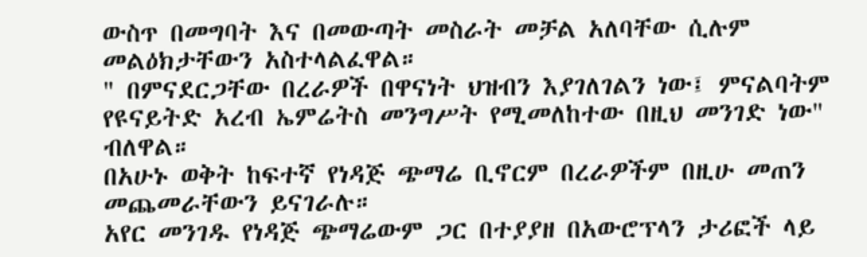ውስጥ በመግባት እና በመውጣት መስራት መቻል አለባቸው ሲሉም መልዕክታቸውን አስተላልፈዋል።
" በምናደርጋቸው በረራዎች በዋናነት ህዝብን እያገለገልን ነው፤ ምናልባትም የዩናይትድ አረብ ኤምሬትስ መንግሥት የሚመለከተው በዚህ መንገድ ነው" ብለዋል።
በአሁኑ ወቅት ከፍተኛ የነዳጅ ጭማሬ ቢኖርም በረራዎችም በዚሁ መጠን መጨመራቸውን ይናገራሉ።
አየር መንገዱ የነዳጅ ጭማሬውም ጋር በተያያዘ በአውሮፕላን ታሪፎች ላይ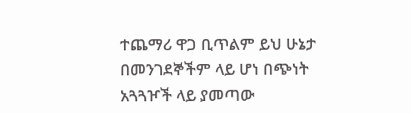ተጨማሪ ዋጋ ቢጥልም ይህ ሁኔታ በመንገደኞችም ላይ ሆነ በጭነት አጓጓዦች ላይ ያመጣው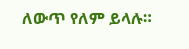ለውጥ የለም ይላሉ።